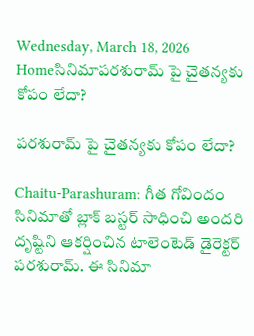Wednesday, March 18, 2026
Homeసినిమాప‌ర‌శురామ్ పై చైత‌న్య‌కు కోపం లేదా?

ప‌ర‌శురామ్ పై చైత‌న్య‌కు కోపం లేదా?

Chaitu-Parashuram: గీత గోవిందం సినిమాతో బ్లాక్ బ‌స్ట‌ర్ సాధించి అంద‌రి దృష్టిని ఆక‌ర్షించిన టాలెంటెడ్ డైరెక్ట‌ర్ ప‌ర‌శురామ్. ఈ సినిమా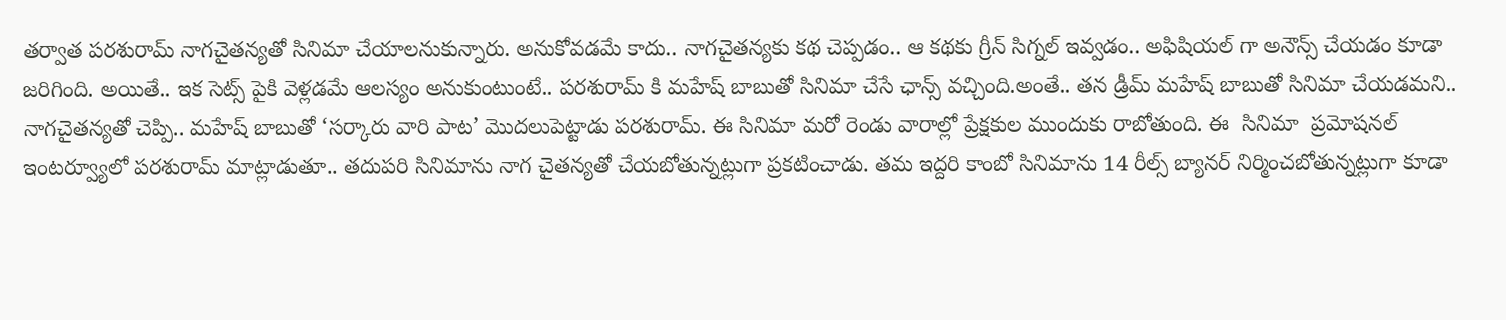త‌ర్వాత ప‌ర‌శురామ్ నాగ‌చైత‌న్య‌తో సినిమా చేయాలనుకున్నారు. అనుకోవ‌డ‌మే కాదు.. నాగ‌చైత‌న్య‌కు క‌థ చెప్ప‌డం.. ఆ క‌థ‌కు గ్రీన్ సిగ్న‌ల్ ఇవ్వ‌డం.. అఫిషియ‌ల్ గా అనౌన్స్ చేయ‌డం కూడా జ‌రిగింది. అయితే.. ఇక సెట్స్ పైకి వెళ్ల‌డ‌మే ఆల‌స్యం అనుకుంటుంటే.. ప‌ర‌శురామ్ కి మ‌హేష్ బాబుతో సినిమా చేసే ఛాన్స్ వ‌చ్చింది.అంతే.. త‌న డ్రీమ్ మ‌హేష్ బాబుతో సినిమా చేయ‌డమ‌ని.. నాగ‌చైత‌న్య‌తో చెప్పి.. మ‌హేష్ బాబుతో ‘సర్కారు వారి పాట’ మొదలుపెట్టాడు పరశురామ్. ఈ సినిమా మరో రెండు వారాల్లో ప్రేక్షకుల ముందుకు రాబోతుంది. ఈ  సినిమా  ప్రమోషనల్ ఇంటర్వ్యూలో పరశురామ్ మాట్లాడుతూ.. తదుపరి సినిమాను నాగ చైతన్యతో చేయబోతున్నట్లుగా ప్రకటించాడు. తమ ఇద్దరి కాంబో సినిమాను 14 రీల్స్ బ్యానర్ నిర్మించబోతున్నట్లుగా కూడా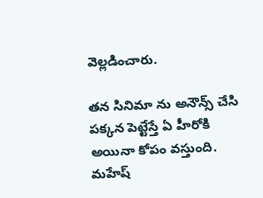వెల్లడించారు.

తన సినిమా ను అనౌన్స్ చేసి పక్కన పెట్టేస్తే ఏ హీరోకి అయినా కోపం వస్తుంది. మహేష్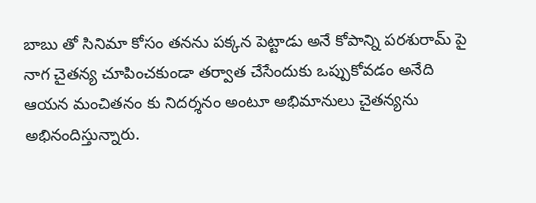బాబు తో సినిమా కోసం తనను పక్కన పెట్టాడు అనే కోపాన్ని పరశురామ్ పై నాగ చైతన్య చూపించకుండా తర్వాత చేసేందుకు ఒప్పుకోవడం అనేది ఆయన మంచితనం కు నిదర్శనం అంటూ అభిమానులు చైత‌న్య‌ను అభినందిస్తున్నారు.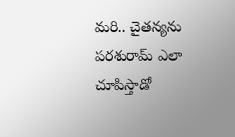మ‌రి.. చైత‌న్య‌ను ప‌ర‌శురామ్ ఎలా చూపిస్తాడో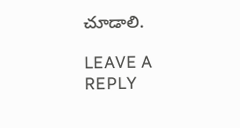చూడాలి.

LEAVE A REPLY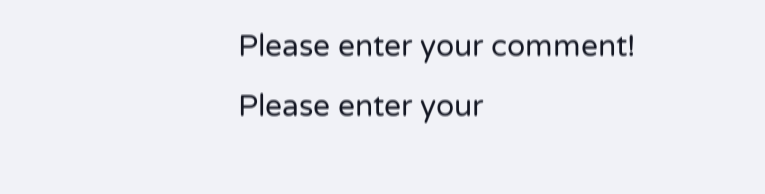Please enter your comment!
Please enter your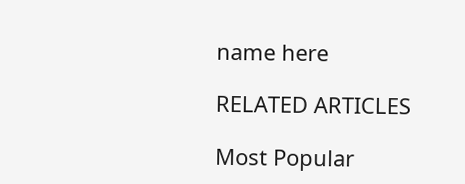name here

RELATED ARTICLES

Most Popular